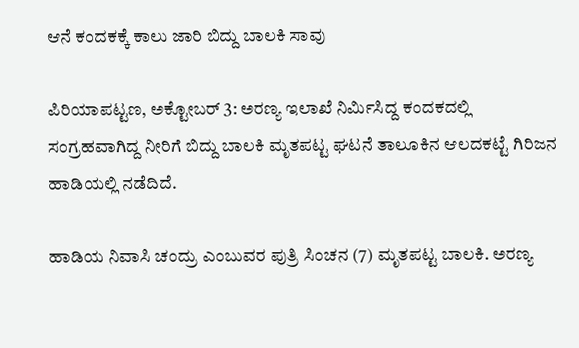ಆನೆ ಕಂದಕಕ್ಕೆ ಕಾಲು ಜಾರಿ ಬಿದ್ದು ಬಾಲಕಿ ಸಾವು

ಪಿರಿಯಾಪಟ್ಟಣ, ಅಕ್ಟೋಬರ್ 3: ಅರಣ್ಯ ಇಲಾಖೆ ನಿರ್ಮಿಸಿದ್ದ ಕಂದಕದಲ್ಲಿ ಸಂಗ್ರಹವಾಗಿದ್ದ ನೀರಿಗೆ ಬಿದ್ದು ಬಾಲಕಿ ಮೃತಪಟ್ಟ ಘಟನೆ ತಾಲೂಕಿನ ಆಲದಕಟ್ಟೆ ಗಿರಿಜನ ಹಾಡಿಯಲ್ಲಿ ನಡೆದಿದೆ.

ಹಾಡಿಯ ನಿವಾಸಿ ಚಂದ್ರು ಎಂಬುವರ ಪುತ್ರಿ ಸಿಂಚನ (7) ಮೃತಪಟ್ಟ ಬಾಲಕಿ. ಅರಣ್ಯ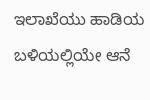ಇಲಾಖೆಯು ಹಾಡಿಯ ಬಳಿಯಲ್ಲಿಯೇ ಆನೆ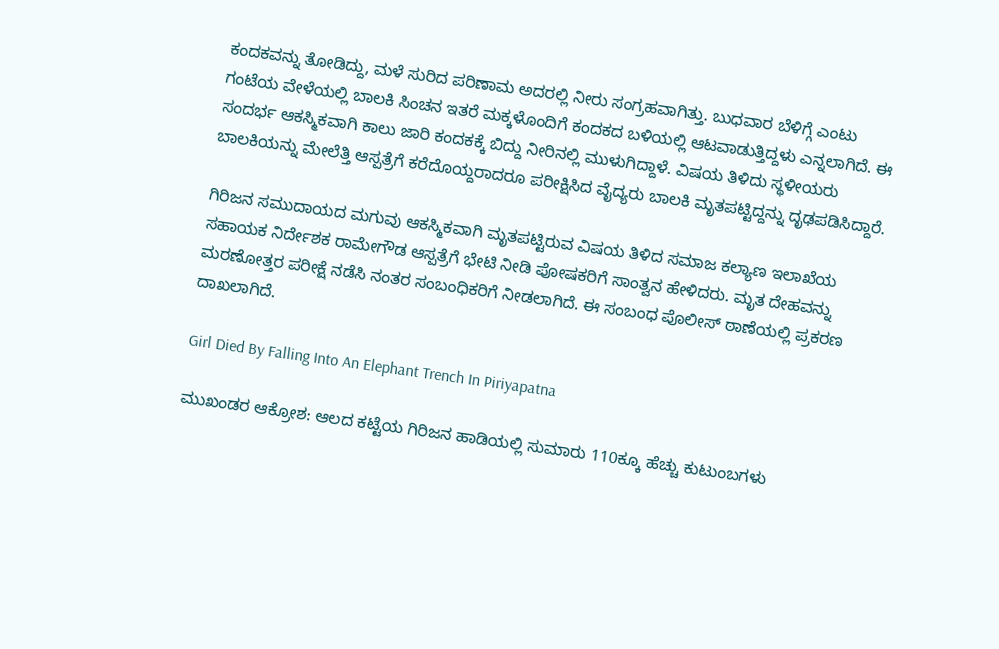ಕಂದಕವನ್ನು ತೋಡಿದ್ದು, ಮಳೆ ಸುರಿದ ಪರಿಣಾಮ ಅದರಲ್ಲಿ ನೀರು ಸಂಗ್ರಹವಾಗಿತ್ತು. ಬುಧವಾರ ಬೆಳಿಗ್ಗೆ ಎಂಟು ಗಂಟೆಯ ವೇಳೆಯಲ್ಲಿ ಬಾಲಕಿ ಸಿಂಚನ ಇತರೆ ಮಕ್ಕಳೊಂದಿಗೆ ಕಂದಕದ ಬಳಿಯಲ್ಲಿ ಆಟವಾಡುತ್ತಿದ್ದಳು ಎನ್ನಲಾಗಿದೆ. ಈ ಸಂದರ್ಭ ಆಕಸ್ಮಿಕವಾಗಿ ಕಾಲು ಜಾರಿ ಕಂದಕಕ್ಕೆ ಬಿದ್ದು ನೀರಿನಲ್ಲಿ ಮುಳುಗಿದ್ದಾಳೆ. ವಿಷಯ ತಿಳಿದು ಸ್ಥಳೀಯರು ಬಾಲಕಿಯನ್ನು ಮೇಲೆತ್ತಿ ಆಸ್ಪತ್ರೆಗೆ ಕರೆದೊಯ್ದರಾದರೂ ಪರೀಕ್ಷಿಸಿದ ವೈದ್ಯರು ಬಾಲಕಿ ಮೃತಪಟ್ಟಿದ್ದನ್ನು ದೃಢಪಡಿಸಿದ್ದಾರೆ.

ಗಿರಿಜನ ಸಮುದಾಯದ ಮಗುವು ಆಕಸ್ಮಿಕವಾಗಿ ಮೃತಪಟ್ಟಿರುವ ವಿಷಯ ತಿಳಿದ ಸಮಾಜ ಕಲ್ಯಾಣ ಇಲಾಖೆಯ ಸಹಾಯಕ ನಿರ್ದೇಶಕ ರಾಮೇಗೌಡ ಆಸ್ಪತ್ರೆಗೆ ಭೇಟಿ ನೀಡಿ ಪೋಷಕರಿಗೆ ಸಾಂತ್ವನ ಹೇಳಿದರು. ಮೃತ ದೇಹವನ್ನು ಮರಣೋತ್ತರ ಪರೀಕ್ಷೆ ನಡೆಸಿ ನಂತರ ಸಂಬಂಧಿಕರಿಗೆ ನೀಡಲಾಗಿದೆ. ಈ ಸಂಬಂಧ ಪೊಲೀಸ್ ಠಾಣೆಯಲ್ಲಿ ಪ್ರಕರಣ ದಾಖಲಾಗಿದೆ.

Girl Died By Falling Into An Elephant Trench In Piriyapatna

ಮುಖಂಡರ ಆಕ್ರೋಶ: ಆಲದ ಕಟ್ಟೆಯ ಗಿರಿಜನ ಹಾಡಿಯಲ್ಲಿ ಸುಮಾರು 110ಕ್ಕೂ ಹೆಚ್ಚು ಕುಟುಂಬಗಳು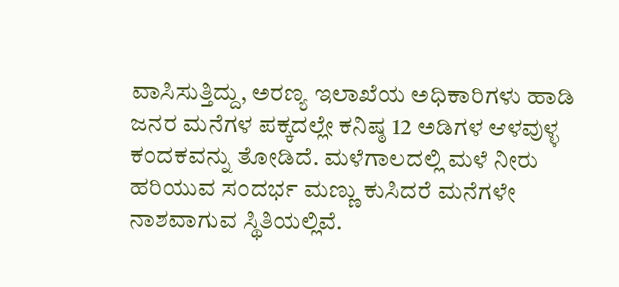ವಾಸಿಸುತ್ತಿದ್ದು, ಅರಣ್ಯ ಇಲಾಖೆಯ ಅಧಿಕಾರಿಗಳು ಹಾಡಿ ಜನರ ಮನೆಗಳ ಪಕ್ಕದಲ್ಲೇ ಕನಿಷ್ಠ 12 ಅಡಿಗಳ ಆಳವುಳ್ಳ ಕಂದಕವನ್ನು ತೋಡಿದೆ. ಮಳೆಗಾಲದಲ್ಲಿ ಮಳೆ ನೀರು ಹರಿಯುವ ಸಂದರ್ಭ ಮಣ್ಣು ಕುಸಿದರೆ ಮನೆಗಳೇ ನಾಶವಾಗುವ ಸ್ಥಿತಿಯಲ್ಲಿವೆ.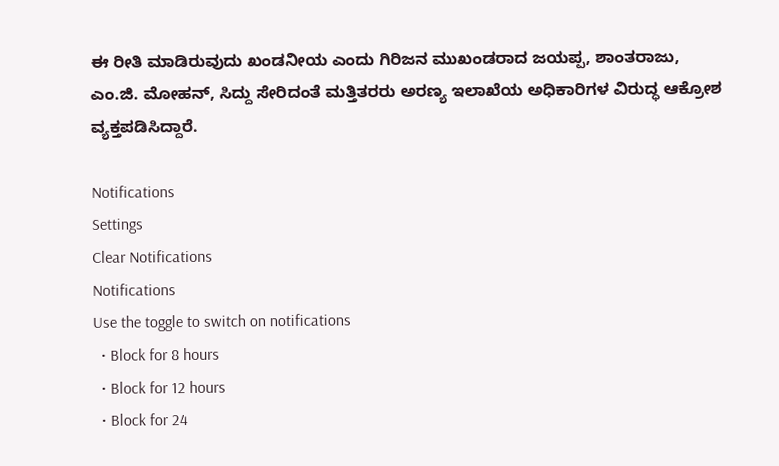ಈ ರೀತಿ ಮಾಡಿರುವುದು ಖಂಡನೀಯ ಎಂದು ಗಿರಿಜನ ಮುಖಂಡರಾದ ಜಯಪ್ಪ, ಶಾಂತರಾಜು, ಎಂ.ಜಿ. ಮೋಹನ್, ಸಿದ್ದು ಸೇರಿದಂತೆ ಮತ್ತಿತರರು ಅರಣ್ಯ ಇಲಾಖೆಯ ಅಧಿಕಾರಿಗಳ ವಿರುದ್ಧ ಆಕ್ರೋಶ ವ್ಯಕ್ತಪಡಿಸಿದ್ದಾರೆ.

Notifications
Settings
Clear Notifications
Notifications
Use the toggle to switch on notifications
  • Block for 8 hours
  • Block for 12 hours
  • Block for 24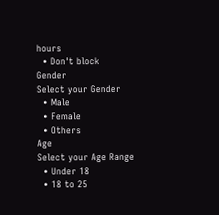hours
  • Don't block
Gender
Select your Gender
  • Male
  • Female
  • Others
Age
Select your Age Range
  • Under 18
  • 18 to 25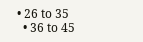• 26 to 35
  • 36 to 45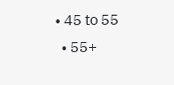• 45 to 55
  • 55+